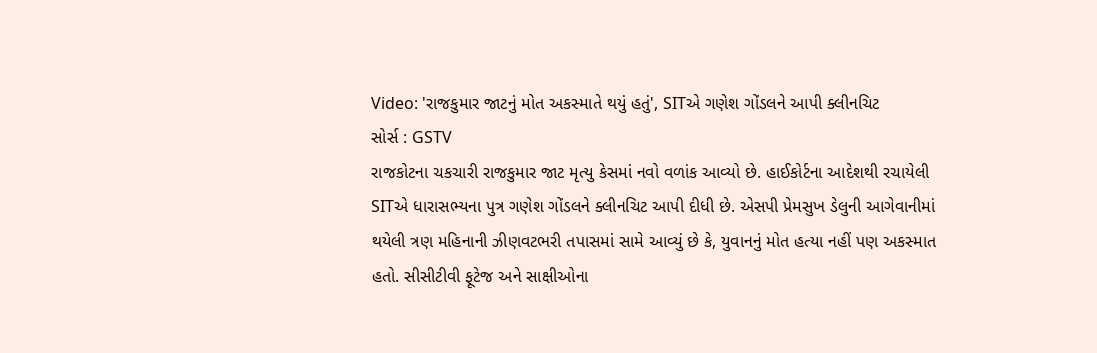Video: 'રાજકુમાર જાટનું મોત અકસ્માતે થયું હતું', SITએ ગણેશ ગોંડલને આપી ક્લીનચિટ
સોર્સ : GSTV
રાજકોટના ચકચારી રાજકુમાર જાટ મૃત્યુ કેસમાં નવો વળાંક આવ્યો છે. હાઈકોર્ટના આદેશથી રચાયેલી SITએ ધારાસભ્યના પુત્ર ગણેશ ગોંડલને ક્લીનચિટ આપી દીધી છે. એસપી પ્રેમસુખ ડેલુની આગેવાનીમાં થયેલી ત્રણ મહિનાની ઝીણવટભરી તપાસમાં સામે આવ્યું છે કે, યુવાનનું મોત હત્યા નહીં પણ અકસ્માત હતો. સીસીટીવી ફૂટેજ અને સાક્ષીઓના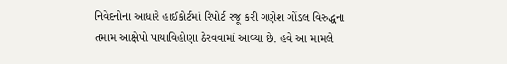નિવેદનોના આધારે હાઈકોર્ટમાં રિપોર્ટ રજૂ કરી ગણેશ ગોંડલ વિરુદ્ધના તમામ આક્ષેપો પાયાવિહોણા ઠેરવવામાં આવ્યા છે. હવે આ મામલે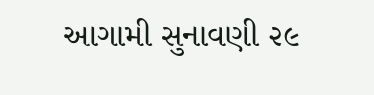આગામી સુનાવણી ૨૯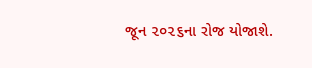જૂન ૨૦૨૬ના રોજ યોજાશે.